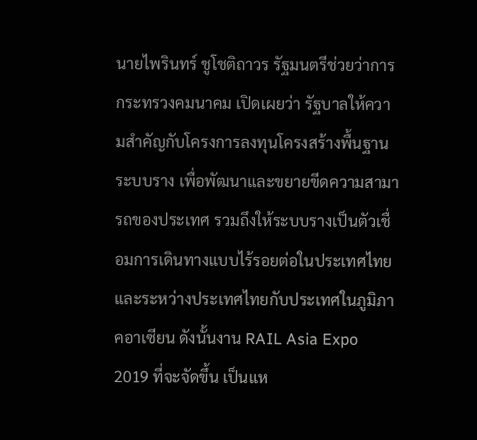นายไพรินทร์ ชูโชติถาวร รัฐมนตรีช่วยว่าการกระทรวงคมนาคม เปิดเผยว่า รัฐบาลให้ความสำคัญกับโครงการลงทุนโครงสร้างพื้นฐานระบบราง เพื่อพัฒนาและขยายขีดความสามารถของประเทศ รวมถึงให้ระบบรางเป็นตัวเชื่อมการเดินทางแบบไร้รอยต่อในประเทศไทย และระหว่างประเทศไทยกับประเทศในภูมิภาคอาเซียน ดังนั้นงาน RAIL Asia Expo 2019 ที่จะจัดขึ้น เป็นแห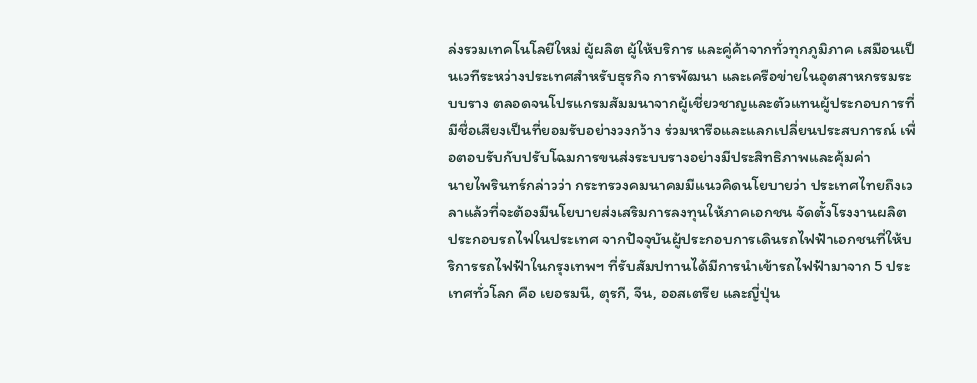ล่งรวมเทคโนโลยีใหม่ ผู้ผลิต ผู้ให้บริการ และคู่ค้าจากทั่วทุกภูมิภาค เสมือนเป็นเวทีระหว่างประเทศสำหรับธุรกิจ การพัฒนา และเครือข่ายในอุตสาหกรรมระบบราง ตลอดจนโปรแกรมสัมมนาจากผู้เชี่ยวชาญและตัวแทนผู้ประกอบการที่มีชื่อเสียงเป็นที่ยอมรับอย่างวงกว้าง ร่วมหารือและแลกเปลี่ยนประสบการณ์ เพื่อตอบรับกับปรับโฉมการขนส่งระบบรางอย่างมีประสิทธิภาพและคุ้มค่า
นายไพรินทร์กล่าวว่า กระทรวงคมนาคมมีแนวคิดนโยบายว่า ประเทศไทยถึงเวลาแล้วที่จะต้องมีนโยบายส่งเสริมการลงทุนให้ภาคเอกชน จัดตั้งโรงงานผลิต ประกอบรถไฟในประเทศ จากปัจจุบันผู้ประกอบการเดินรถไฟฟ้าเอกชนที่ให้บริการรถไฟฟ้าในกรุงเทพฯ ที่รับสัมปทานได้มีการนำเข้ารถไฟฟ้ามาจาก 5 ประเทศทั่วโลก คือ เยอรมนี, ตุรกี, จีน, ออสเตรีย และญี่ปุ่น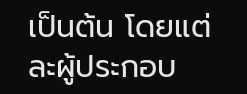เป็นต้น โดยแต่ละผู้ประกอบ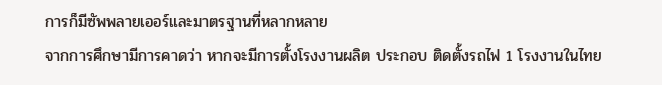การก็มีซัพพลายเออร์และมาตรฐานที่หลากหลาย
จากการศึกษามีการคาดว่า หากจะมีการตั้งโรงงานผลิต ประกอบ ติดตั้งรถไฟ 1 โรงงานในไทย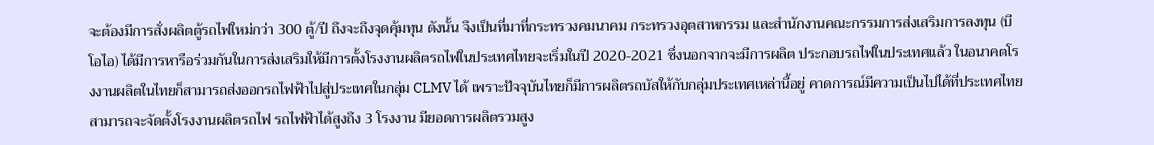จะต้องมีการสั่งผลิตตู้รถไฟใหม่กว่า 300 ตู้/ปี ถึงจะถึงจุดคุ้มทุน ดังนั้น จึงเป็นที่มาที่กระทรวงคมนาคม กระทรวงอุตสาหกรรม และสำนักงานคณะกรรมการส่งเสริมการลงทุน (บีโอไอ) ได้มีการหารือร่วมกันในการส่งเสริมให้มีการตั้งโรงงานผลิตรถไฟในประเทศไทยจะเริ่มในปี 2020-2021 ซึ่งนอกจากจะมีการผลิต ประกอบรถไฟในประเทศแล้ว ในอนาคตโรงงานผลิตในไทยก็สามารถส่งออกรถไฟฟ้าไปสู่ประเทศในกลุ่ม CLMV ได้ เพราะปัจจุบันไทยก็มีการผลิตรถบัสให้กับกลุ่มประเทศเหล่านี้อยู่ คาดการณ์มีความเป็นไปได้ที่ประเทศไทยสามารถจะจัดตั้งโรงงานผลิตรถไฟ รถไฟฟ้าได้สูงถึง 3 โรงงาน มียอดการผลิตรวมสูง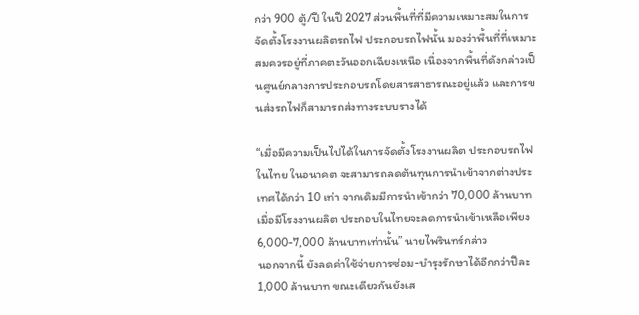กว่า 900 ตู้/ปี ในปี 2027 ส่วนพื้นที่ที่มีความเหมาะสมในการจัดตั้งโรงงานผลิตรถไฟ ประกอบรถไฟนั้น มองว่าพื้นที่ที่เหมาะสมควรอยู่ที่ภาคตะวันออกเฉียงเหนือ เนื่องจากพื้นที่ดังกล่าวเป็นศูนย์กลางการประกอบรถโดยสารสาธารณะอยู่แล้ว และการขนส่งรถไฟก็สามารถส่งทางระบบรางได้

“เมื่อมีความเป็นไปได้ในการจัดตั้งโรงงานผลิต ประกอบรถไฟในไทย ในอนาคต จะสามารถลดต้นทุนการนำเข้าจากต่างประเทศได้กว่า 10 เท่า จากเดิมมีการนำเข้ากว่า 70,000 ล้านบาท เมื่อมีโรงงานผลิต ประกอบในไทยจะลดการนำเข้าเหลือเพียง 6,000-7,000 ล้านบาทเท่านั้น” นายไพรินทร์กล่าว
นอกจากนี้ ยังลดค่าใช้จ่ายการซ่อม-บำรุงรักษาได้อีกกว่าปีละ 1,000 ล้านบาท ขณะเดียวกันยังเส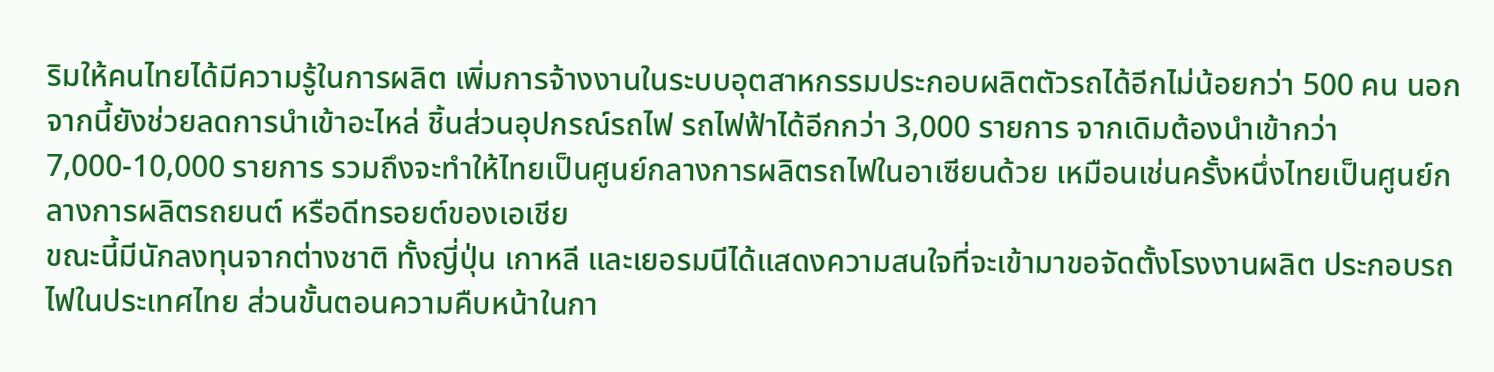ริมให้คนไทยได้มีความรู้ในการผลิต เพิ่มการจ้างงานในระบบอุตสาหกรรมประกอบผลิตตัวรถได้อีกไม่น้อยกว่า 500 คน นอกจากนี้ยังช่วยลดการนำเข้าอะไหล่ ชิ้นส่วนอุปกรณ์รถไฟ รถไฟฟ้าได้อีกกว่า 3,000 รายการ จากเดิมต้องนำเข้ากว่า 7,000-10,000 รายการ รวมถึงจะทำให้ไทยเป็นศูนย์กลางการผลิตรถไฟในอาเซียนด้วย เหมือนเช่นครั้งหนึ่งไทยเป็นศูนย์กลางการผลิตรถยนต์ หรือดีทรอยต์ของเอเชีย
ขณะนี้มีนักลงทุนจากต่างชาติ ทั้งญี่ปุ่น เกาหลี และเยอรมนีได้แสดงความสนใจที่จะเข้ามาขอจัดตั้งโรงงานผลิต ประกอบรถไฟในประเทศไทย ส่วนขั้นตอนความคืบหน้าในกา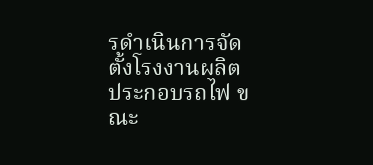รดำเนินการจัดตั้งโรงงานผลิต ประกอบรถไฟ ขณะ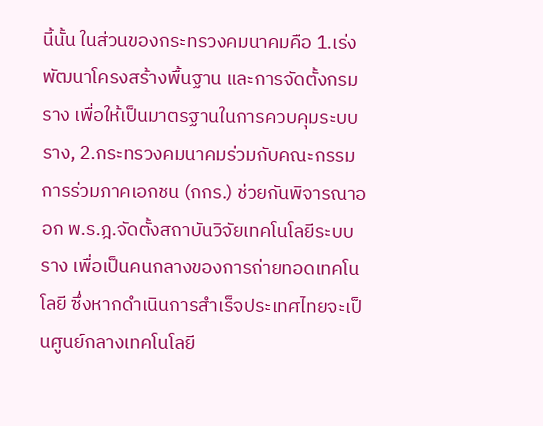นี้นั้น ในส่วนของกระทรวงคมนาคมคือ 1.เร่งพัฒนาโครงสร้างพื้นฐาน และการจัดตั้งกรมราง เพื่อให้เป็นมาตรฐานในการควบคุมระบบราง, 2.กระทรวงคมนาคมร่วมกับคณะกรรมการร่วมภาคเอกชน (กกร.) ช่วยกันพิจารณาออก พ.ร.ฎ.จัดตั้งสถาบันวิจัยเทคโนโลยีระบบราง เพื่อเป็นคนกลางของการถ่ายทอดเทคโนโลยี ซึ่งหากดำเนินการสำเร็จประเทศไทยจะเป็นศูนย์กลางเทคโนโลยี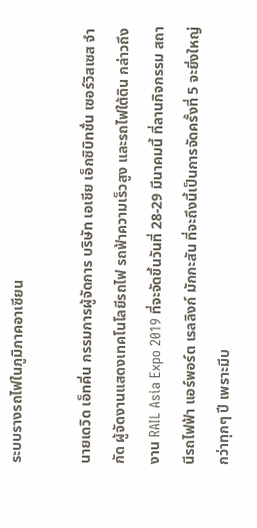ระบบรางรถไฟในภูมิภาคอาเซียน

นายเดวิด เอ็ทคิ่น กรรมการผู้จัดการ บริษัท เอเชีย เอ็กซิบิทชั่น เซอร์วิสเซส จำกัด ผู้จัดงานแสดงเทคโนโลยีรถไฟ รถฟ้าความเร็วสูง และรถไฟใต้ดิน กล่าวถึงงาน RAIL Asia Expo 2019 ที่จะจัดขึ้นวันที่ 28-29 มีนาคมนี้ ที่ลานกิจกรรม สถานีรถไฟฟ้า แอร์พอร์ต เรลลิงก์ มักกะสัน ที่จะถึงนี้เป็นการจัดครั้งที่ 5 จะยิ่งใหญ่กว่าทุกๆ ปี เพราะมีบ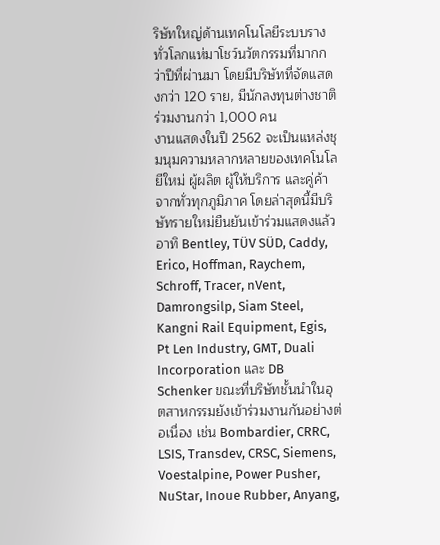ริษัทใหญ่ด้านเทคโนโลยีระบบรางทั่วโลกแห่มาโชว์นวัตกรรมที่มากกว่าปีที่ผ่านมา โดยมีบริษัทที่จัดแสดงกว่า 120 ราย, มีนักลงทุนต่างชาติร่วมงานกว่า 1,000 คน
งานแสดงในปี 2562 จะเป็นแหล่งชุมนุมความหลากหลายของเทคโนโลยีใหม่ ผู้ผลิต ผู้ให้บริการ และคู่ค้าจากทั่วทุกภูมิภาค โดยล่าสุดนี้มีบริษัทรายใหม่ยืนยันเข้าร่วมแสดงแล้ว อาทิ Bentley, TÜV SÜD, Caddy, Erico, Hoffman, Raychem, Schroff, Tracer, nVent, Damrongsilp, Siam Steel, Kangni Rail Equipment, Egis, Pt Len Industry, GMT, Duali Incorporation และ DB Schenker ขณะที่บริษัทชั้นนำในอุตสาหกรรมยังเข้าร่วมงานกันอย่างต่อเนื่อง เช่น Bombardier, CRRC, LSIS, Transdev, CRSC, Siemens, Voestalpine, Power Pusher, NuStar, Inoue Rubber, Anyang,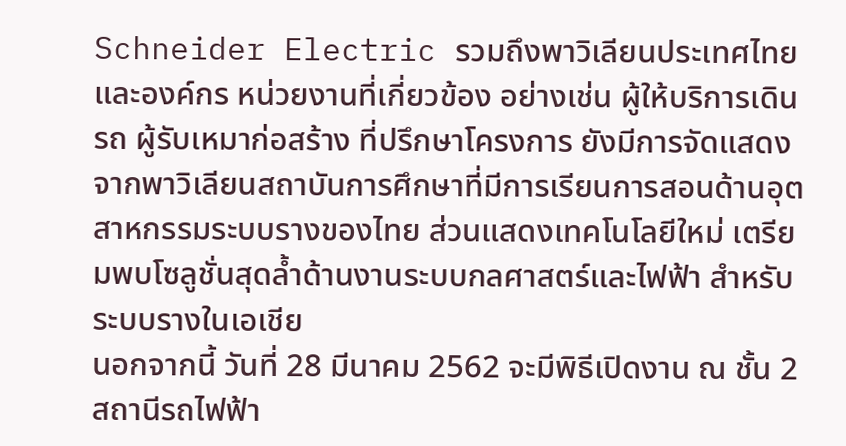Schneider Electric รวมถึงพาวิเลียนประเทศไทย และองค์กร หน่วยงานที่เกี่ยวข้อง อย่างเช่น ผู้ให้บริการเดินรถ ผู้รับเหมาก่อสร้าง ที่ปรึกษาโครงการ ยังมีการจัดแสดงจากพาวิเลียนสถาบันการศึกษาที่มีการเรียนการสอนด้านอุตสาหกรรมระบบรางของไทย ส่วนแสดงเทคโนโลยีใหม่ เตรียมพบโซลูชั่นสุดล้ำด้านงานระบบกลศาสตร์และไฟฟ้า สำหรับระบบรางในเอเชีย
นอกจากนี้ วันที่ 28 มีนาคม 2562 จะมีพิธีเปิดงาน ณ ชั้น 2 สถานีรถไฟฟ้า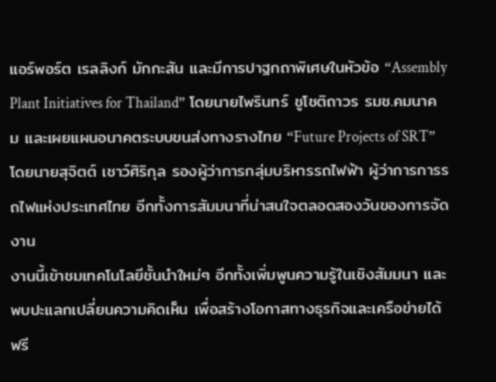แอร์พอร์ต เรลลิงก์ มักกะสัน และมีการปาฐกถาพิเศษในหัวข้อ “Assembly Plant Initiatives for Thailand” โดยนายไพรินทร์ ชูโชติถาวร รมช.คมนาคม และเผยแผนอนาคตระบบขนส่งทางรางไทย “Future Projects of SRT” โดยนายสุจิตต์ เชาว์ศิริกุล รองผู้ว่าการกลุ่มบริหารรถไฟฟ้า ผู้ว่าการการรถไฟแห่งประเทศไทย อีกทั้งการสัมมนาที่น่าสนใจตลอดสองวันของการจัดงาน
งานนี้เข้าชมเทคโนโลยีชั้นนำใหม่ๆ อีกทั้งเพิ่มพูนความรู้ในเชิงสัมมนา และพบปะแลกเปลี่ยนความคิดเห็น เพื่อสร้างโอกาสทางธุรกิจและเครือข่ายได้ฟรี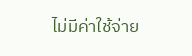ไม่มีค่าใช้จ่าย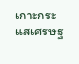เกาะกระแสเศรษฐ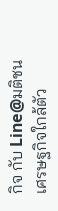กิจ กับ Line@มติชนเศรษฐกิจใกล้ตัว